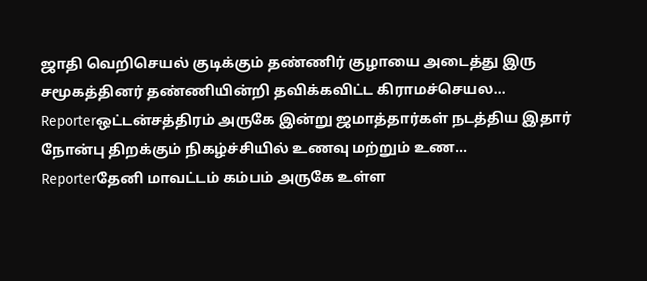ஜாதி வெறிசெயல் குடிக்கும் தண்ணிர் குழாயை அடைத்து இரு சமூகத்தினர் தண்ணியின்றி தவிக்கவிட்ட கிராமச்செயல...
Reporterஒட்டன்சத்திரம் அருகே இன்று ஜமாத்தார்கள் நடத்திய இதார் நோன்பு திறக்கும் நிகழ்ச்சியில் உணவு மற்றும் உண...
Reporterதேனி மாவட்டம் கம்பம் அருகே உள்ள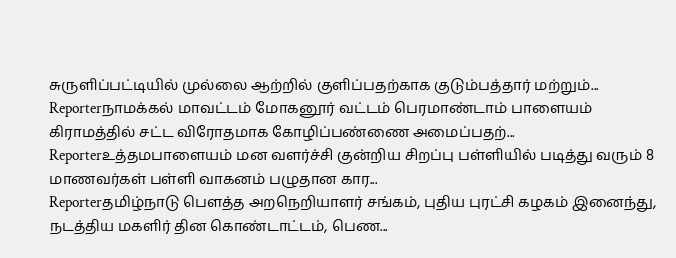சுருளிப்பட்டியில் முல்லை ஆற்றில் குளிப்பதற்காக குடும்பத்தார் மற்றும்...
Reporterநாமக்கல் மாவட்டம் மோகனூர் வட்டம் பெரமாண்டாம் பாளையம் கிராமத்தில் சட்ட விரோதமாக கோழிப்பண்ணை அமைப்பதற்...
Reporterஉத்தமபாளையம் மன வளர்ச்சி குன்றிய சிறப்பு பள்ளியில் படித்து வரும் 8 மாணவர்கள் பள்ளி வாகனம் பழுதான கார...
Reporterதமிழ்நாடு பௌத்த அறநெறியாளர் சங்கம், புதிய புரட்சி கழகம் இனைந்து, நடத்திய மகளிர் தின கொண்டாட்டம், பெண...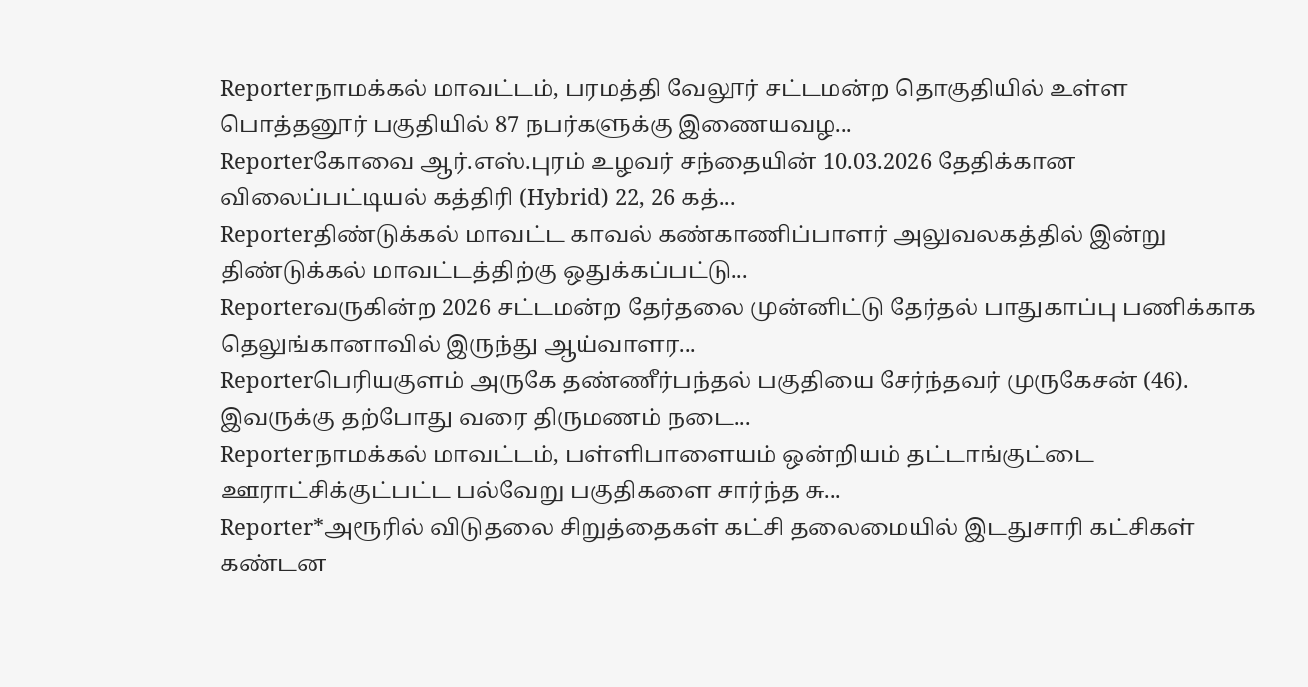Reporterநாமக்கல் மாவட்டம், பரமத்தி வேலூர் சட்டமன்ற தொகுதியில் உள்ள பொத்தனூர் பகுதியில் 87 நபர்களுக்கு இணையவழ...
Reporterகோவை ஆர்.எஸ்.புரம் உழவர் சந்தையின் 10.03.2026 தேதிக்கான விலைப்பட்டியல் கத்திரி (Hybrid) 22, 26 கத்...
Reporterதிண்டுக்கல் மாவட்ட காவல் கண்காணிப்பாளர் அலுவலகத்தில் இன்று திண்டுக்கல் மாவட்டத்திற்கு ஒதுக்கப்பட்டு...
Reporterவருகின்ற 2026 சட்டமன்ற தேர்தலை முன்னிட்டு தேர்தல் பாதுகாப்பு பணிக்காக தெலுங்கானாவில் இருந்து ஆய்வாளர...
Reporterபெரியகுளம் அருகே தண்ணீர்பந்தல் பகுதியை சேர்ந்தவர் முருகேசன் (46). இவருக்கு தற்போது வரை திருமணம் நடை...
Reporterநாமக்கல் மாவட்டம், பள்ளிபாளையம் ஒன்றியம் தட்டாங்குட்டை ஊராட்சிக்குட்பட்ட பல்வேறு பகுதிகளை சார்ந்த சு...
Reporter*அரூரில் விடுதலை சிறுத்தைகள் கட்சி தலைமையில் இடதுசாரி கட்சிகள் கண்டன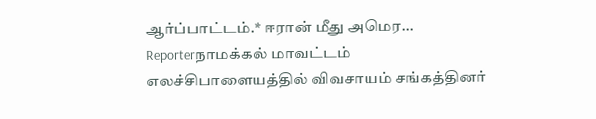ஆர்ப்பாட்டம்.* ஈரான் மீது அமெர...
Reporterநாமக்கல் மாவட்டம் எலச்சிபாளையத்தில் விவசாயம் சங்கத்தினர்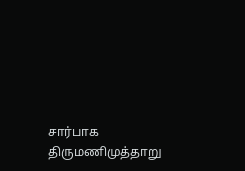சார்பாக திருமணிமுத்தாறு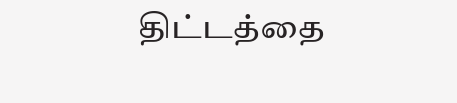திட்டத்தை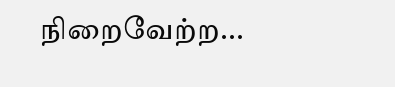நிறைவேற்ற...